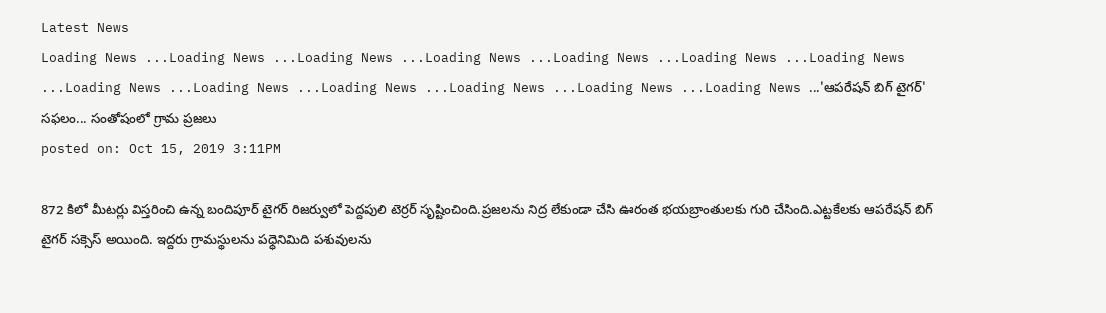Latest News
Loading News ...Loading News ...Loading News ...Loading News ...Loading News ...Loading News ...Loading News ...Loading News ...Loading News ...Loading News ...Loading News ...Loading News ...Loading News ...'ఆపరేషన్ బిగ్ టైగర్' సఫలం... సంతోషంలో గ్రామ ప్రజలు
posted on: Oct 15, 2019 3:11PM

872 కిలో మీటర్లు విస్తరించి ఉన్న బందిపూర్ టైగర్ రిజర్వులో పెద్దపులి టెర్రర్ సృష్టించింది.ప్రజలను నిద్ర లేకుండా చేసి ఊరంత భయబ్రాంతులకు గురి చేసింది.ఎట్టకేలకు ఆపరేషన్ బిగ్ టైగర్ సక్సెస్ అయింది. ఇద్దరు గ్రామస్థులను పధ్ధెనిమిది పశువులను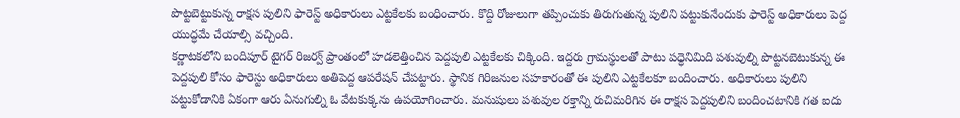పొట్టబెట్టుకున్న రాక్షస పులిని ఫారెస్ట్ అధికారులు ఎట్టకేలకు బంధించారు. కొద్ది రోజులుగా తప్పించుకు తిరుగుతున్న పులిని పట్టుకునేందుకు ఫారెస్ట్ అధికారులు పెద్ద యుద్ధమే చేయాల్సి వచ్చింది.
కర్ణాటకలోని బందిపూర్ టైగర్ రిజర్వ్ ప్రాంతంలో హడలెత్తించిన పెద్దపులి ఎట్టకేలకు చిక్కింది. ఇద్దరు గ్రామస్థులతో పాటు పధ్ధెనిమిది పశువుల్ని పొట్టనబెటుకున్న ఈ పెద్దపులి కోసం ఫారెస్టు అధికారులు అతిపెద్ద ఆపరేషన్ చేపట్టారు. స్థానిక గిరిజనుల సహకారంతో ఈ పులిని ఎట్టకేలకూ బందించారు. అధికారులు పులిని పట్టుకోడానికి ఏకంగా ఆరు ఏనుగుల్ని ఓ వేటకుక్కను ఉపయోగించారు. మనుషులు పశువుల రక్తాన్ని రుచిమరిగిన ఈ రాక్షస పెద్దపులిని బందించటానికి గత ఐదు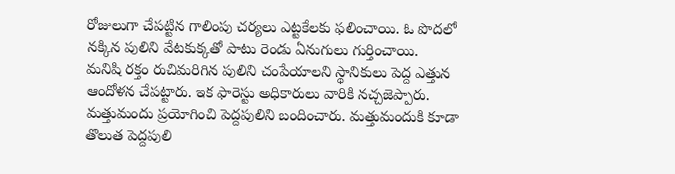రోజులుగా చేపట్టిన గాలింపు చర్యలు ఎట్టకేలకు ఫలించాయి. ఓ పొదలో నక్కిన పులిని వేటకుక్కతో పాటు రెండు ఏనుగులు గుర్తించాయి.
మనిషి రక్తం రుచిమరిగిన పులిని చంపేయాలని స్థానికులు పెద్ద ఎత్తున ఆందోళన చేపట్టారు. ఇక ఫారెస్టు అధికారులు వారికి నచ్చజెప్పారు. మత్తుమందు ప్రయోగించి పెద్దపులిని బందించారు. మత్తుమందుకి కూడా తొలుత పెద్దపులి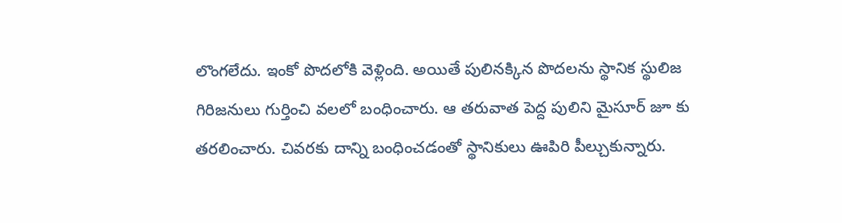లొంగలేదు. ఇంకో పొదలోకి వెళ్లింది. అయితే పులినక్కిన పొదలను స్థానిక స్థులిజ గిరిజనులు గుర్తించి వలలో బంధించారు. ఆ తరువాత పెద్ద పులిని మైసూర్ జూ కు తరలించారు. చివరకు దాన్ని బంధించడంతో స్థానికులు ఊపిరి పీల్చుకున్నారు.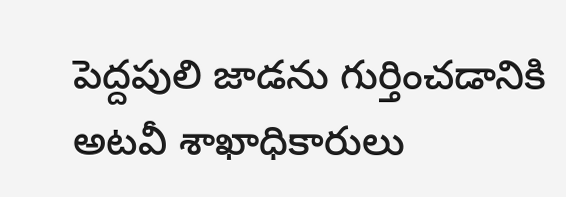పెద్దపులి జాడను గుర్తించడానికి అటవీ శాఖాధికారులు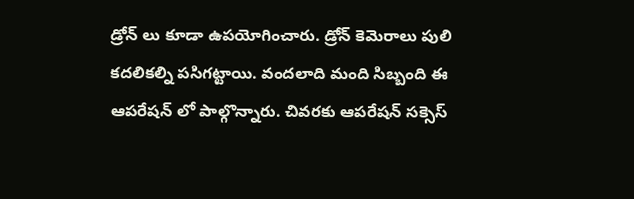డ్రోన్ లు కూడా ఉపయోగించారు. డ్రోన్ కెమెరాలు పులి కదలికల్ని పసిగట్టాయి. వందలాది మంది సిబ్బంది ఈ ఆపరేషన్ లో పాల్గొన్నారు. చివరకు ఆపరేషన్ సక్సెస్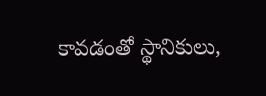కావడంతో స్థానికులు,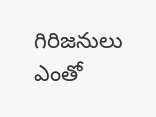గిరిజనులు ఎంతో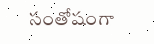సంతోషంగా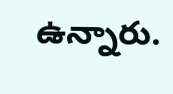ఉన్నారు.